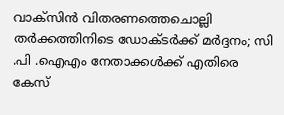വാക്‌സിന്‍ വിതരണത്തെചൊല്ലി തര്‍ക്കത്തിനിടെ ഡോക്ടര്‍ക്ക് മര്‍ദ്ദനം; സി .പി .ഐഎം നേതാക്കള്‍ക്ക് എതിരെ കേസ്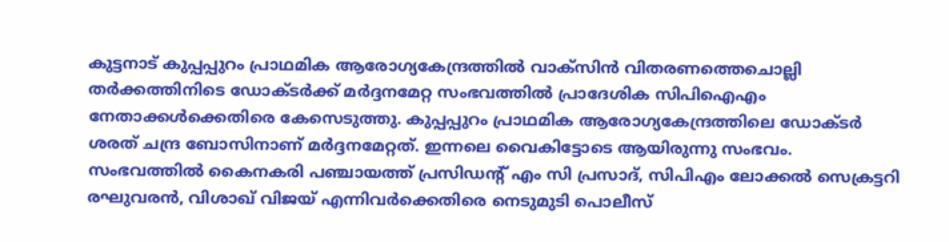കുട്ടനാട് കുപ്പപ്പുറം പ്രാഥമിക ആരോഗ്യകേന്ദ്രത്തില്‍ വാക്‌സിന്‍ വിതരണത്തെചൊല്ലി തര്‍ക്കത്തിനിടെ ഡോക്ടര്‍ക്ക് മര്‍ദ്ദനമേറ്റ സംഭവത്തില്‍ പ്രാദേശിക സിപിഐഎം നേതാക്കള്‍ക്കെതിരെ കേസെടുത്തു. കുപ്പപ്പുറം പ്രാഥമിക ആരോഗ്യകേന്ദ്രത്തിലെ ഡോക്ടര്‍ ശരത് ചന്ദ്ര ബോസിനാണ് മര്‍ദ്ദനമേറ്റത്. ഇന്നലെ വൈകിട്ടോടെ ആയിരുന്നു സംഭവം. സംഭവത്തില്‍ കൈനകരി പഞ്ചായത്ത് പ്രസിഡന്റ് എം സി പ്രസാദ്, സിപിഎം ലോക്കല്‍ സെക്രട്ടറി രഘുവരന്‍, വിശാഖ് വിജയ് എന്നിവര്‍ക്കെതിരെ നെടുമുടി പൊലീസ്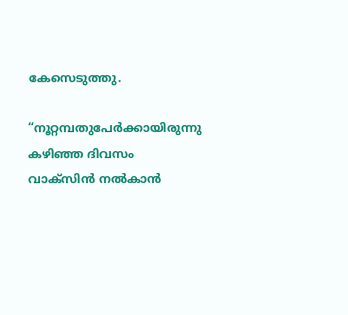കേസെടുത്തു.

“നൂറ്റമ്പതുപേര്‍ക്കായിരുന്നു കഴിഞ്ഞ ദിവസം വാക്‌സിന്‍ നല്‍കാന്‍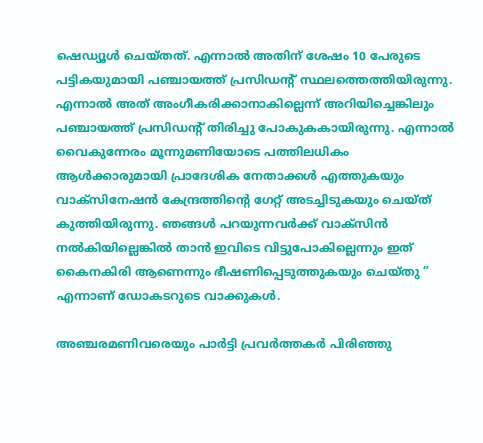ഷെഡ്യൂള്‍ ചെയ്തത്. എന്നാല്‍ അതിന് ശേഷം 10 പേരുടെ പട്ടികയുമായി പഞ്ചായത്ത് പ്രസിഡന്റ് സ്ഥലത്തെത്തിയിരുന്നു. എന്നാല്‍ അത് അംഗീകരിക്കാനാകില്ലെന്ന് അറിയിച്ചെങ്കിലും പഞ്ചായത്ത് പ്രസിഡന്റ് തിരിച്ചു പോകുകകായിരുന്നു. എന്നാല്‍ വൈകുന്നേരം മൂന്നുമണിയോടെ പത്തിലധികം ആള്‍ക്കാരുമായി പ്രാദേശിക നേതാക്കള്‍ എത്തുകയും വാക്‌സിനേഷന്‍ കേന്ദ്രത്തിന്റെ ഗേറ്റ് അടച്ചിടുകയും ചെയ്ത് കുത്തിയിരുന്നു. ഞങ്ങള്‍ പറയുന്നവര്‍ക്ക് വാക്‌സിന്‍ നല്‍കിയില്ലെങ്കില്‍ താന്‍ ഇവിടെ വിട്ടുപോകില്ലെന്നും ഇത് കൈനകിരി ആണെന്നും ഭീഷണിപ്പെടുത്തുകയും ചെയ്തു ” എന്നാണ് ഡോകടറുടെ വാക്കുകള്‍.

അഞ്ചരമണിവരെയും പാര്‍ട്ടി പ്രവര്‍ത്തകര്‍ പിരിഞ്ഞു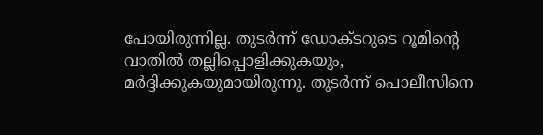പോയിരുന്നില്ല. തുടര്‍ന്ന് ഡോക്ടറുടെ റൂമിന്റെ വാതില്‍ തല്ലിപ്പൊളിക്കുകയും, മര്‍ദ്ദിക്കുകയുമായിരുന്നു. തുടര്‍ന്ന് പൊലീസിനെ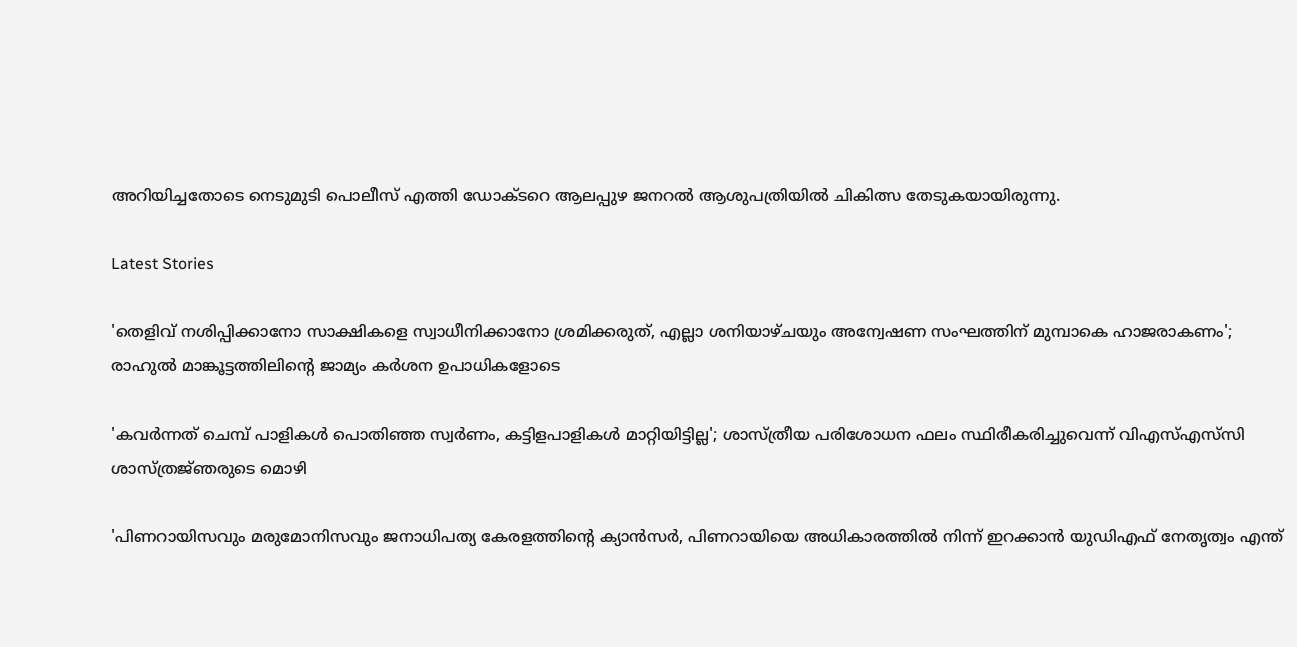അറിയിച്ചതോടെ നെടുമുടി പൊലീസ് എത്തി ഡോക്ടറെ ആലപ്പുഴ ജനറല്‍ ആശുപത്രിയില്‍ ചികിത്സ തേടുകയായിരുന്നു.

Latest Stories

'തെളിവ് നശിപ്പിക്കാനോ സാക്ഷികളെ സ്വാധീനിക്കാനോ ശ്രമിക്കരുത്, എല്ലാ ശനിയാഴ്ചയും അന്വേഷണ സംഘത്തിന് മുമ്പാകെ ഹാജരാകണം'; രാഹുൽ മാങ്കൂട്ടത്തിലിന്റെ ജാമ്യം കർശന ഉപാധികളോടെ

'കവർന്നത് ചെമ്പ് പാളികൾ പൊതിഞ്ഞ സ്വർണം, കട്ടിളപാളികൾ മാറ്റിയിട്ടില്ല'; ശാസ്ത്രീയ പരിശോധന ഫലം സ്ഥിരീകരിച്ചുവെന്ന് വിഎസ്എസ്‍സി ശാസ്ത്രജ്‌ഞരുടെ മൊഴി

'പിണറായിസവും മരുമോനിസവും ജനാധിപത്യ കേരളത്തിന്റെ ക്യാൻസർ, പിണറായിയെ അധികാരത്തിൽ നിന്ന് ഇറക്കാൻ യുഡിഎഫ് നേതൃത്വം എന്ത്‌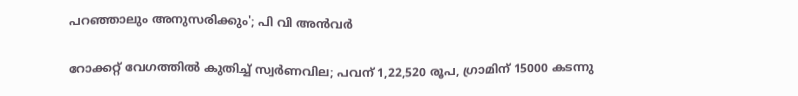പറഞ്ഞാലും അനുസരിക്കും'; പി വി അൻവർ

റോക്കറ്റ് വേഗത്തിൽ കുതിച്ച് സ്വർണവില; പവന് 1,22,520 രൂപ, ഗ്രാമിന് 15000 കടന്നു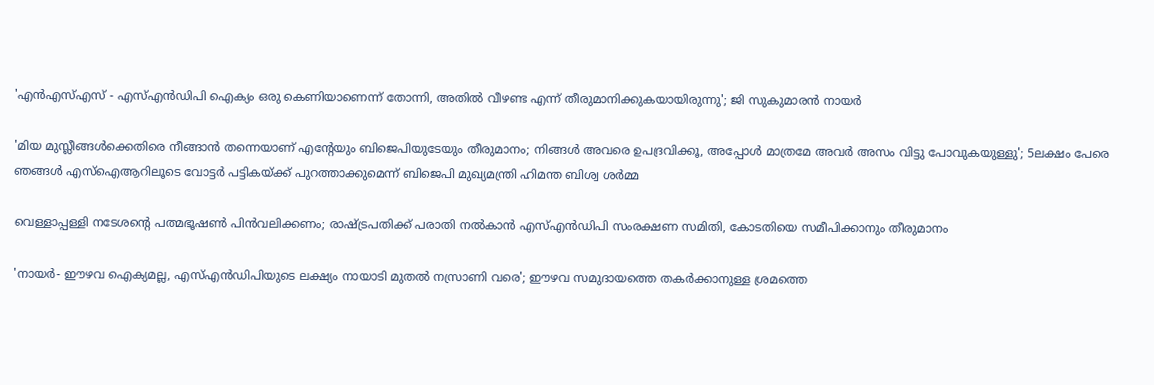'എന്‍എസ്എസ് - എസ്എന്‍ഡിപി ഐക്യം ഒരു കെണിയാണെന്ന് തോന്നി, അതിൽ വീഴണ്ട എന്ന് തീരുമാനിക്കുകയായിരുന്നു'; ജി സുകുമാരൻ നായർ

'മിയ മുസ്ലീങ്ങള്‍ക്കെതിരെ നീങ്ങാന്‍ തന്നെയാണ് എന്റേയും ബിജെപിയുടേയും തീരുമാനം; നിങ്ങള്‍ അവരെ ഉപദ്രവിക്കൂ, അപ്പോള്‍ മാത്രമേ അവര്‍ അസം വിട്ടു പോവുകയുള്ളു'; 5ലക്ഷം പേരെ ഞങ്ങള്‍ എസ്‌ഐആറിലൂടെ വോട്ടര്‍ പട്ടികയ്ക്ക് പുറത്താക്കുമെന്ന് ബിജെപി മുഖ്യമന്ത്രി ഹിമന്ത ബിശ്വ ശര്‍മ്മ

വെള്ളാപ്പള്ളി നടേശന്റെ പത്മഭൂഷൺ പിൻവലിക്കണം; രാഷ്ട്രപതിക്ക് പരാതി നൽകാൻ എസ്എൻഡിപി സംരക്ഷണ സമിതി, കോടതിയെ സമീപിക്കാനും തീരുമാനം

'നായർ- ഈഴവ ഐക്യമല്ല, എസ്എൻഡിപിയുടെ ലക്ഷ്യം നായാടി മുതൽ നസ്രാണി വരെ'; ഈഴവ സമുദായത്തെ തകർക്കാനുള്ള ശ്രമത്തെ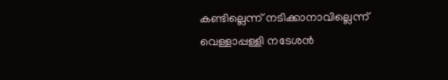കണ്ടില്ലെന്ന് നടിക്കാനാവില്ലെന്ന് വെള്ളാപ്പള്ളി നടേശൻ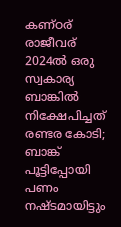കണ്ഠര് രാജീവര് 2024ല്‍ ഒരു സ്വകാര്യ ബാങ്കില്‍ നിക്ഷേപിച്ചത് രണ്ടര കോടി; ബാങ്ക് പൂട്ടിപ്പോയി പണം നഷ്ടമായിട്ടും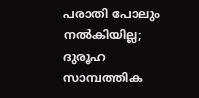പരാതി പോലും നല്‍കിയില്ല; ദുരൂഹ സാമ്പത്തിക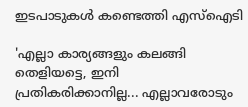ഇടപാടുകള്‍ കണ്ടെത്തി എസ്‌ഐടി

'എല്ലാ കാര്യങ്ങളും കലങ്ങി തെളിയട്ടെ, ഇനി പ്രതികരിക്കാനില്ല... എല്ലാവരോടും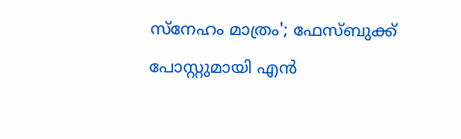സ്നേഹം മാത്രം'; ഫേസ്ബുക്ക് പോസ്റ്റുമായി എൻ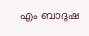എം ബാദുഷ